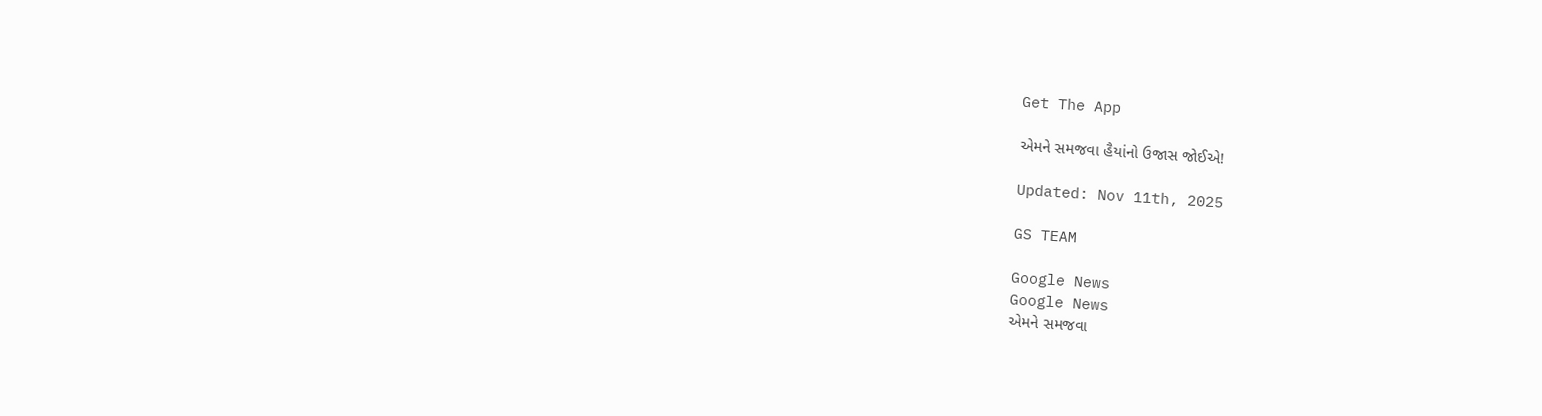Get The App

એમને સમજવા હૈયાંનો ઉજાસ જોઈએ!

Updated: Nov 11th, 2025

GS TEAM

Google News
Google News
એમને સમજવા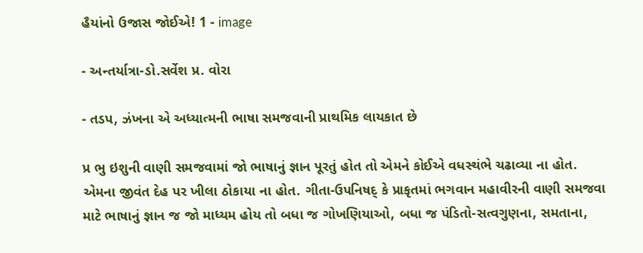હૈયાંનો ઉજાસ જોઈએ! 1 - image

- અન્તર્યાત્રા-ડો.સર્વેશ પ્ર. વોરા

- તડપ, ઝંખના એ અધ્યાત્મની ભાષા સમજવાની પ્રાથમિક લાયકાત છે

પ્ર ભુ ઇશુની વાણી સમજવામાં જો ભાષાનું જ્ઞાન પૂરતું હોત તો એમને કોઈએ વધસ્થંભે ચઢાવ્યા ના હોત. એમના જીવંત દેહ પર ખીલા ઠોકાયા ના હોત. ગીતા-ઉપનિષદ્ કે પ્રાકૃતમાં ભગવાન મહાવીરની વાણી સમજવા માટે ભાષાનું જ્ઞાન જ જો માધ્યમ હોય તો બધા જ ગોખણિયાઓ, બધા જ પંડિતો-સત્વગુણના, સમતાના,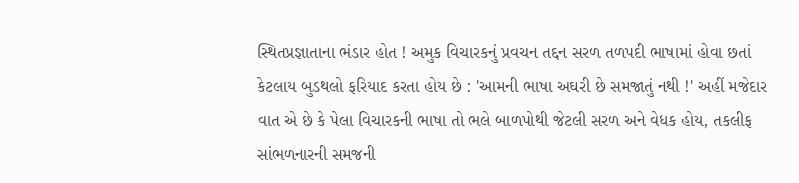સ્થિતપ્રજ્ઞાતાના ભંડાર હોત ! અમુક વિચારકનું પ્રવચન તદ્દન સરળ તળપદી ભાષામાં હોવા છતાં કેટલાય બુડથલો ફરિયાદ કરતા હોય છે : 'આમની ભાષા અઘરી છે સમજાતું નથી !' અહીં મજેદાર વાત એ છે કે પેલા વિચારકની ભાષા તો ભલે બાળપોથી જેટલી સરળ અને વેધક હોય, તકલીફ સાંભળનારની સમજની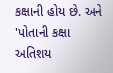કક્ષાની હોય છે. અને 'પોતાની કક્ષા અતિશય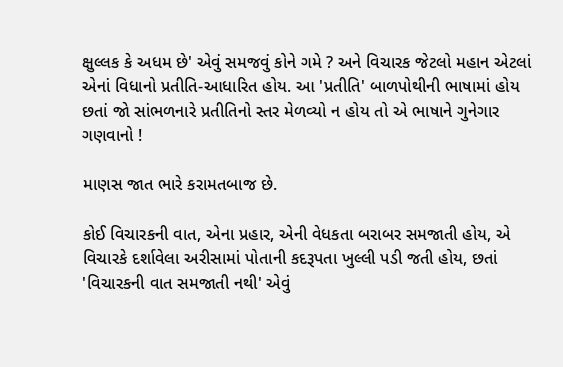ક્ષુલ્લક કે અધમ છે' એવું સમજવું કોને ગમે ? અને વિચારક જેટલો મહાન એટલાં એનાં વિધાનો પ્રતીતિ-આધારિત હોય. આ 'પ્રતીતિ' બાળપોથીની ભાષામાં હોય છતાં જો સાંભળનારે પ્રતીતિનો સ્તર મેળવ્યો ન હોય તો એ ભાષાને ગુનેગાર ગણવાનો !

માણસ જાત ભારે કરામતબાજ છે.

કોઈ વિચારકની વાત, એના પ્રહાર, એની વેધકતા બરાબર સમજાતી હોય, એ વિચારકે દર્શાવેલા અરીસામાં પોતાની કદરૂપતા ખુલ્લી પડી જતી હોય, છતાં 'વિચારકની વાત સમજાતી નથી' એવું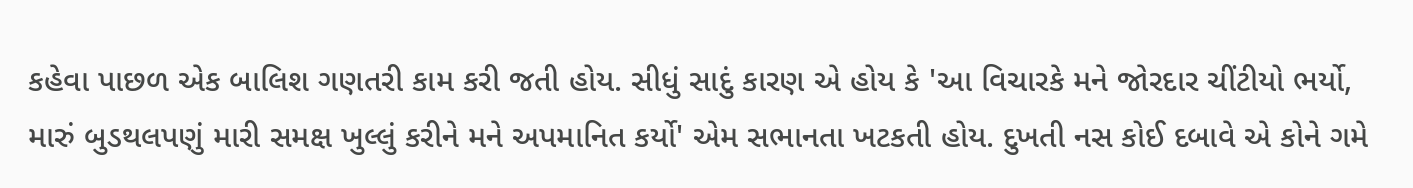કહેવા પાછળ એક બાલિશ ગણતરી કામ કરી જતી હોય. સીધું સાદું કારણ એ હોય કે 'આ વિચારકે મને જોરદાર ચીંટીયો ભર્યો, મારું બુડથલપણું મારી સમક્ષ ખુલ્લું કરીને મને અપમાનિત કર્યો' એમ સભાનતા ખટકતી હોય. દુખતી નસ કોઈ દબાવે એ કોને ગમે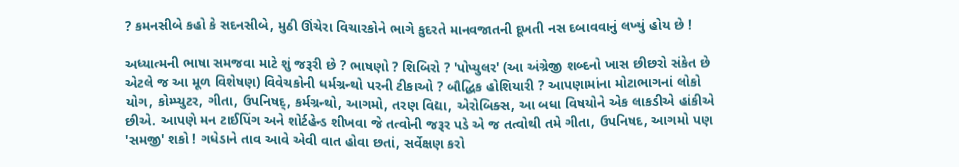? કમનસીબે કહો કે સદનસીબે, મુઠી ઊંચેરા વિચારકોને ભાગે કુદરતે માનવજાતની દૂખતી નસ દબાવવાનું લખ્યું હોય છે !

અધ્યાત્મની ભાષા સમજવા માટે શું જરૂરી છે ? ભાષણો ? શિબિરો ? 'પોપ્યુલર' (આ અંગ્રેજી શબ્દનો ખાસ છીછરો સંકેત છે એટલે જ આ મૂળ વિશેષણ) વિવેચકોની ધર્મગ્રન્થો પરની ટીકાઓ ? બૌદ્ધિક હોશિયારી ? આપણામાંના મોટાભાગનાં લોકો યોગ, કોમ્પ્યુટર, ગીતા, ઉપનિષદ્, કર્મગ્રન્થો, આગમો, તરણ વિદ્યા, એરોબિક્સ, આ બધા વિષયોને એક લાકડીએ હાંકીએ છીએ. આપણે મન ટાઈપિંગ અને શોર્ટહેન્ડ શીખવા જે તત્વોની જરૂર પડે એ જ તત્વોથી તમે ગીતા, ઉપનિષદ, આગમો પણ 'સમજી' શકો ! ગધેડાને તાવ આવે એવી વાત હોવા છતાં, સર્વેક્ષણ કરો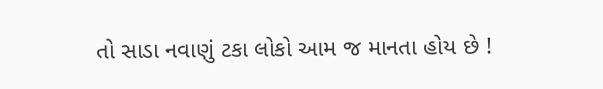તો સાડા નવાણું ટકા લોકો આમ જ માનતા હોય છે !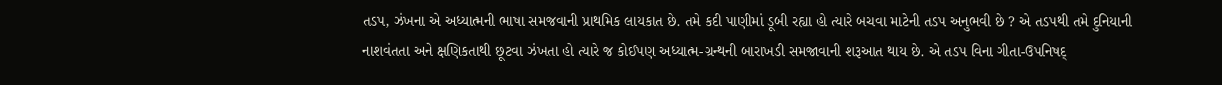તડપ, ઝંખના એ અધ્યાત્મની ભાષા સમજવાની પ્રાથમિક લાયકાત છે. તમે કદી પાણીમાં ડૂબી રહ્યા હો ત્યારે બચવા માટેની તડપ અનુભવી છે ? એ તડપથી તમે દુનિયાની નાશવંતતા અને ક્ષણિકતાથી છૂટવા ઝંખતા હો ત્યારે જ કોઈપણ અધ્યાત્મ-ગ્રન્થની બારાખડી સમજાવાની શરૂઆત થાય છે. એ તડપ વિના ગીતા-ઉપનિષદ્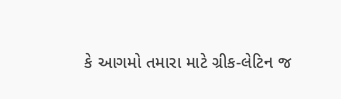કે આગમો તમારા માટે ગ્રીક-લેટિન જ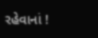રહેવાનાં !